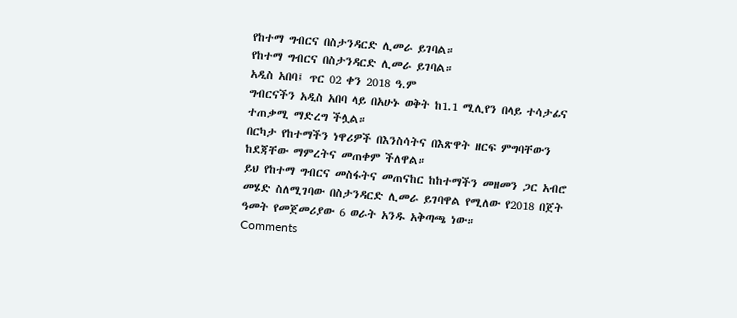የከተማ ግብርና በስታንዳርድ ሊመራ ይገባል።
የከተማ ግብርና በስታንዳርድ ሊመራ ይገባል።
አዲስ አበባ፤ ጥር 02 ቀን 2018 ዓ.ም
ግብርናችን አዲስ አበባ ላይ በአሁኑ ወቅት ከ1.1 ሚሊየን በላይ ተሳታፊና ተጠቃሚ ማድረግ ችሏል።
በርካታ የከተማችን ነዋሪዎች በእንስሳትና በእጽዋት ዘርፍ ምግባቸውን ከደጃቸው ማምረትና መጠቀም ችለዋል።
ይህ የከተማ ግብርና መስፋትና መጠናከር ከከተማችን መዘመን ጋር አብሮ መሄድ ስለሚገባው በስታንዳርድ ሊመራ ይገባዋል የሚለው የ2018 በጀት ዓመት የመጀመሪያው 6 ወራት አንዱ አቅጣጫ ነው።
Comments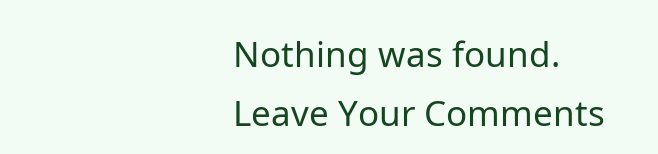Nothing was found.
Leave Your Comments